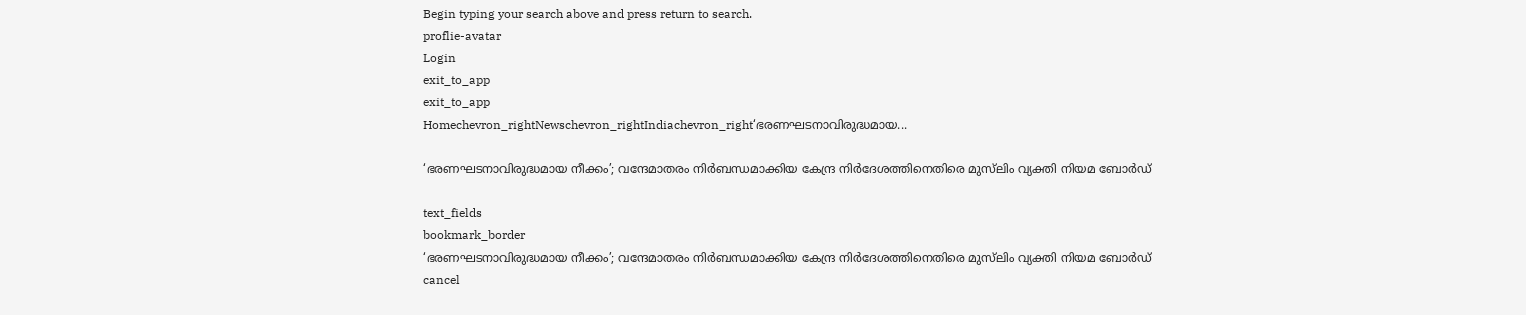Begin typing your search above and press return to search.
proflie-avatar
Login
exit_to_app
exit_to_app
Homechevron_rightNewschevron_rightIndiachevron_right‘ഭരണഘടനാവിരുദ്ധമായ...

‘ഭരണഘടനാവിരുദ്ധമായ നീക്കം’; വന്ദേമാതരം നിർബന്ധമാക്കിയ കേന്ദ്ര നിർദേശത്തിനെതിരെ മുസ്‌ലിം വ്യക്തി നിയമ ബോർഡ്

text_fields
bookmark_border
‘ഭരണഘടനാവിരുദ്ധമായ നീക്കം’; വന്ദേമാതരം നിർബന്ധമാക്കിയ കേന്ദ്ര നിർദേശത്തിനെതിരെ മുസ്‌ലിം വ്യക്തി നിയമ ബോർഡ്
cancel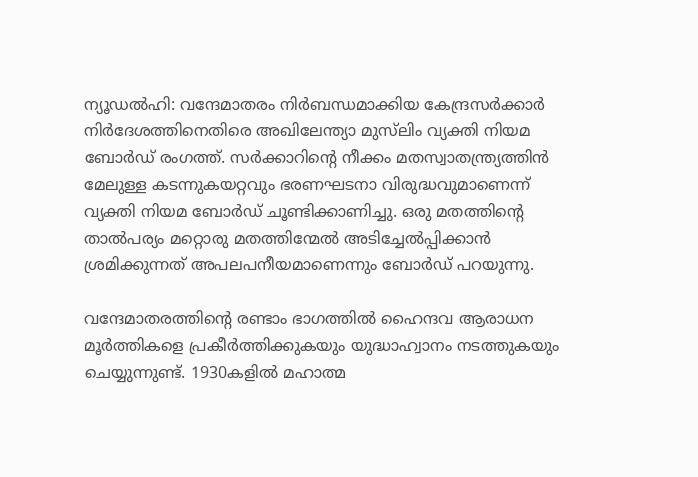ന്യൂഡൽഹി: വന്ദേമാതരം നിർബന്ധമാക്കിയ കേന്ദ്രസർക്കാർ നിർദേശത്തിനെതിരെ അഖിലേന്ത്യാ മുസ്‌ലിം വ്യക്തി നിയമ ബോർഡ് രംഗത്ത്. സർക്കാറിന്‍റെ നീക്കം മതസ്വാതന്ത്ര്യത്തിൻ മേലുള്ള കടന്നുകയറ്റവും ഭരണഘടനാ വിരുദ്ധവുമാണെന്ന് വ്യക്തി നിയമ ബോർഡ് ചൂണ്ടിക്കാണിച്ചു. ഒരു മതത്തിന്‍റെ താൽപര്യം മറ്റൊരു മതത്തിന്മേൽ അടിച്ചേൽപ്പിക്കാൻ ശ്രമിക്കുന്നത് അപലപനീയമാണെന്നും ബോർഡ് പറയുന്നു.

വന്ദേമാതരത്തിന്‍റെ രണ്ടാം ഭാഗത്തിൽ ഹൈന്ദവ ആരാധന മൂർത്തികളെ പ്രകീർത്തിക്കുകയും യുദ്ധാഹ്വാനം നടത്തുകയും ചെയ്യുന്നുണ്ട്. 1930കളിൽ മഹാത്മ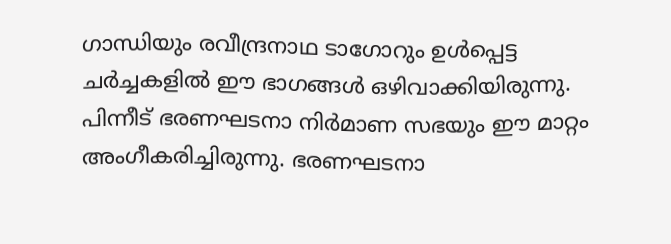ഗാന്ധിയും രവീന്ദ്രനാഥ ടാഗോറും ഉൾപ്പെട്ട ചർച്ചകളിൽ ഈ ഭാഗങ്ങൾ ഒഴിവാക്കിയിരുന്നു. പിന്നീട് ഭരണഘടനാ നിർമാണ സഭയും ഈ മാറ്റം അംഗീകരിച്ചിരുന്നു. ഭരണഘടനാ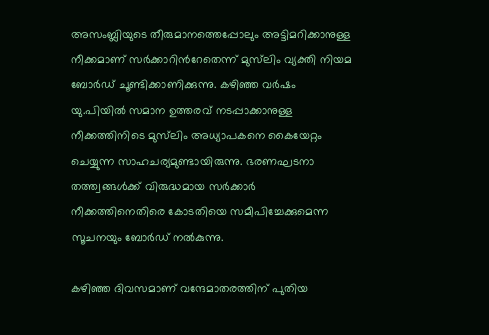അസംബ്ലിയുടെ തീരുമാനത്തെപ്പോലും അട്ടിമറിക്കാനുള്ള നീക്കമാണ് സർക്കാറിന്‍റേതെന്ന് മുസ്‌ലിം വ്യക്തി നിയമ ബോർഡ് ചൂണ്ടിക്കാണിക്കുന്നു. കഴിഞ്ഞ വർഷം യു.പിയിൽ സമാന ഉത്തരവ് നടപ്പാക്കാനുള്ള നീക്കത്തിനിടെ മുസ്‌ലിം അധ്യാപകനെ കൈയേറ്റം ചെയ്യുന്ന സാഹചര്യമുണ്ടായിരുന്നു. ഭരണഘടനാ തത്ത്വങ്ങൾക്ക് വിരുദ്ധമായ സർക്കാർ നീക്കത്തിനെതിരെ കോടതിയെ സമീപിച്ചേക്കുമെന്ന സൂചനയും ബോർഡ് നൽകുന്നു.

കഴിഞ്ഞ ദിവസമാണ് വന്ദേമാതരത്തിന് പുതിയ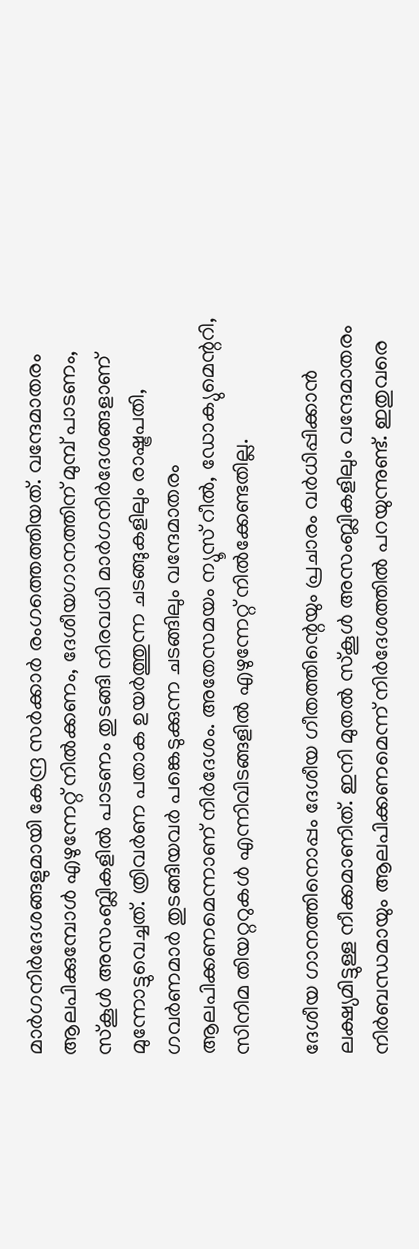മാർഗനിർദേശങ്ങളുമായി കേന്ദ്ര സർക്കാർ രംഗത്തെത്തിയത്. വന്ദേമാതരം ആലപിക്കുമ്പോൾ എഴുന്നേറ്റ് നിൽക്കണം, ദേശീയഗാനത്തിന് മുമ്പ് പാടണം, സ്കൂൾ അസംബ്ലികളിൽ പാടണം തുടങ്ങി നിരവധി മാർഗനിർദേശങ്ങളാണ് മുന്നോട്ടുവെച്ചത്. ത്രിവർണ പതാക ഉയർത്തുന്ന ചടങ്ങുകളിലും രാഷ്ട്രപതി, ഗവർണമാർ തുടങ്ങിയവർ പങ്കെടുക്കുന്ന ചടങ്ങിലും വന്ദേമാതരം ആലപിക്കണമെന്നാണ് നിർദേശം. അതേസമയം ന്യൂസ് റീൽ, ഡോക്യുമെന്ററി, സിനിമ തിയറ്ററുകൾ എന്നിവിടങ്ങളിൽ എഴുന്നേറ്റ് നിൽക്കേണ്ടതില്ല.

ദേശീയ ഗാനത്തിനൊപ്പം ദേശീയ ഗീതത്തിന്റെയും പ്രചാരം വർധിപ്പിക്കാൻ ലക്ഷ്യമിട്ടുള്ള നീക്കമാണിത്. ഇനി മുതൽ സ്കൂൾ അസംബ്ലികളിലും വന്ദേമാതരം നിർബന്ധമായും ആലപിക്കണമെന്ന് നിർദേശത്തിൽ പറയുന്നുണ്ട്. ഇതുവരെ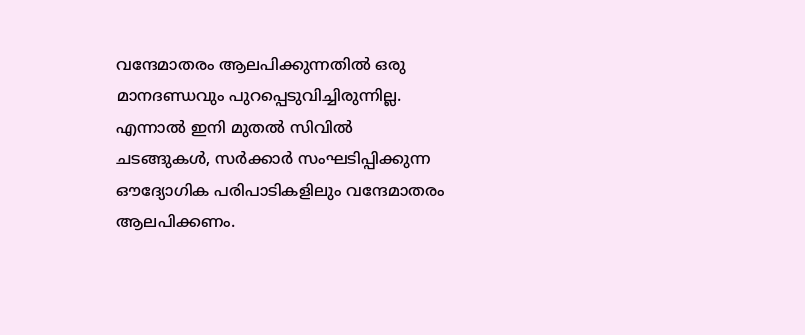വന്ദേമാതരം ആലപിക്കുന്നതിൽ ഒരു മാനദണ്ഡവും പുറപ്പെടുവിച്ചിരുന്നില്ല. എന്നാൽ ഇനി മുതൽ സിവിൽ ചടങ്ങുകൾ, സർക്കാർ സംഘടിപ്പിക്കുന്ന ഔദ്യോഗിക പരിപാടികളിലും വന്ദേമാതരം ആലപിക്കണം.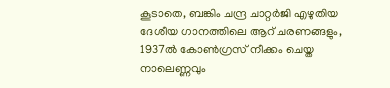കൂടാതെ, ബങ്കിം ചന്ദ്ര ചാറ്റർജി എഴുതിയ ദേശീയ ഗാനത്തിലെ ആറ് ചരണങ്ങളും, 1937ൽ കോൺഗ്രസ് നീക്കം ചെയ്ത നാലെണ്ണവും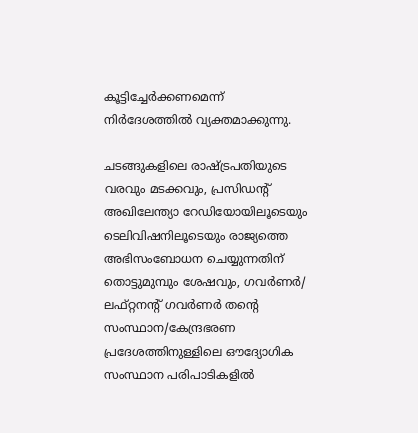കൂട്ടിച്ചേർക്കണമെന്ന് നിർദേശത്തിൽ വ്യക്തമാക്കുന്നു.

ചടങ്ങുകളിലെ രാഷ്ട്രപതിയുടെ വരവും മടക്കവും, പ്രസിഡന്റ് അഖിലേന്ത്യാ റേഡിയോയിലൂടെയും ടെലിവിഷനിലൂടെയും രാജ്യത്തെ അഭിസംബോധന ചെയ്യുന്നതിന് തൊട്ടുമുമ്പും ശേഷവും, ഗവർണർ/ ലഫ്റ്റനന്റ് ഗവർണർ തന്റെ സംസ്ഥാന/കേന്ദ്രഭരണ പ്രദേശത്തിനുള്ളിലെ ഔദ്യോഗിക സംസ്ഥാന പരിപാടികളിൽ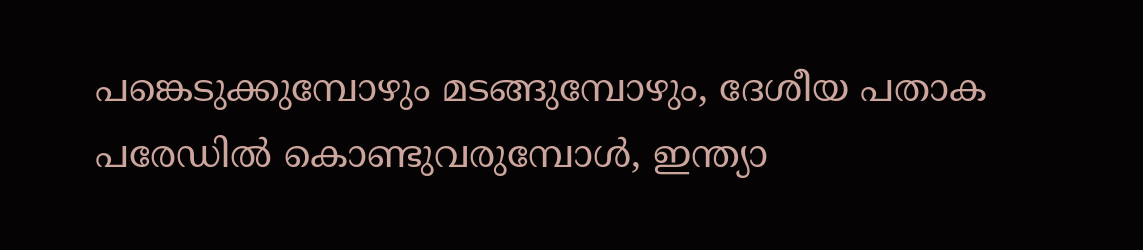പങ്കെടുക്കുമ്പോഴും മടങ്ങുമ്പോഴും, ദേശീയ പതാക പരേഡിൽ കൊണ്ടുവരുമ്പോൾ, ഇന്ത്യാ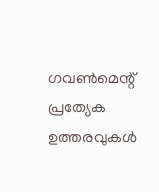ഗവൺമെന്റ് പ്രത്യേക ഉത്തരവുകൾ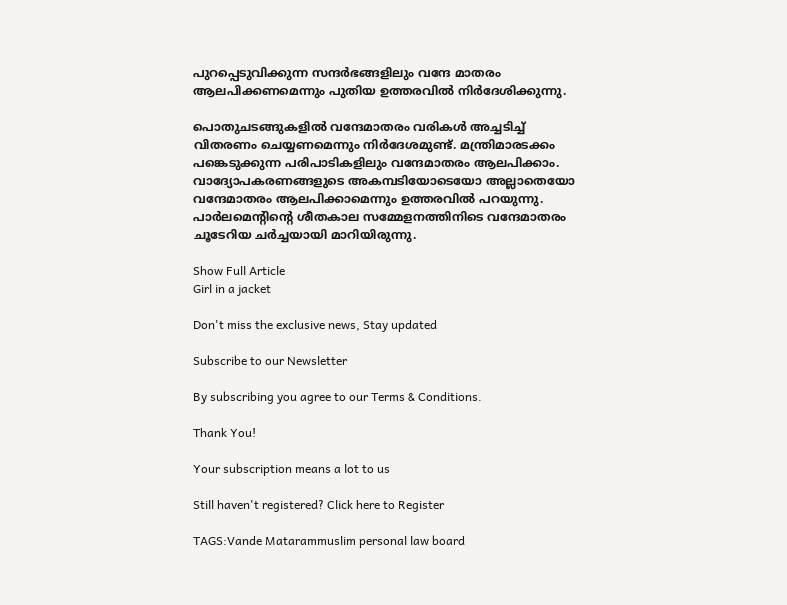പുറപ്പെടുവിക്കുന്ന സന്ദർഭങ്ങളിലും വന്ദേ മാതരം ആലപിക്കണമെന്നും പുതിയ ഉത്തരവിൽ നിർദേശിക്കുന്നു.

പൊതുചടങ്ങുകളിൽ വന്ദേമാതരം വരികൾ അച്ചടിച്ച് വിതരണം ചെയ്യണമെന്നും നിർദേശമുണ്ട്. മന്ത്രിമാരടക്കം പങ്കെടുക്കുന്ന പരിപാടികളിലും വന്ദേമാതരം ആലപിക്കാം. വാദ്യോപകരണങ്ങളുടെ അകമ്പടിയോടെയോ അല്ലാതെയോ വന്ദേമാതരം ആലപിക്കാമെന്നും ഉത്തരവിൽ പറയുന്നു. പാർലമെന്റിന്റെ ശീതകാല സമ്മേളനത്തിനിടെ വന്ദേമാതരം ചൂടേറിയ ചർച്ചയായി മാറിയിരുന്നു.

Show Full Article
Girl in a jacket

Don't miss the exclusive news, Stay updated

Subscribe to our Newsletter

By subscribing you agree to our Terms & Conditions.

Thank You!

Your subscription means a lot to us

Still haven't registered? Click here to Register

TAGS:Vande Matarammuslim personal law board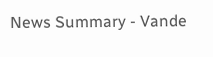News Summary - Vande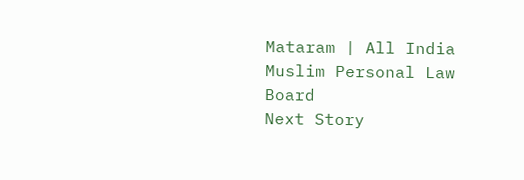Mataram | All India Muslim Personal Law Board
Next Story